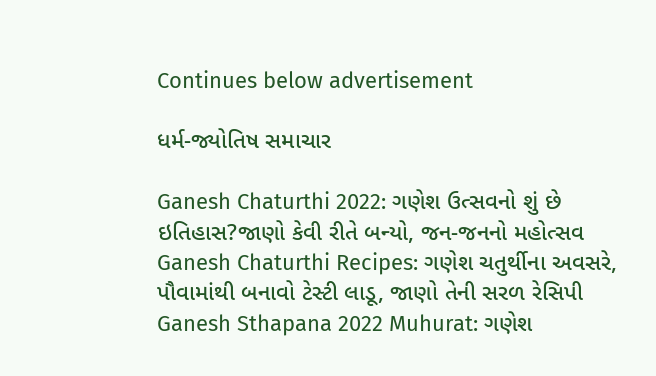Continues below advertisement

ધર્મ-જ્યોતિષ સમાચાર

Ganesh Chaturthi 2022: ગણેશ ઉત્સવનો શું છે ઇતિહાસ?જાણો કેવી રીતે બન્યો, જન-જનનો મહોત્સવ
Ganesh Chaturthi Recipes: ગણેશ ચતુર્થીના અવસરે, પૌવામાંથી બનાવો ટેસ્ટી લાડૂ, જાણો તેની સરળ રેસિપી
Ganesh Sthapana 2022 Muhurat: ગણેશ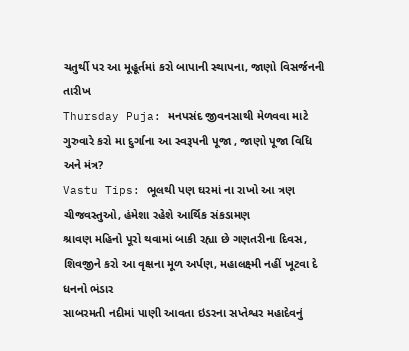ચતુર્થી પર આ મૂહૂર્તમાં કરો બાપાની સ્થાપના, જાણો વિસર્જનની તારીખ
Thursday Puja: મનપસંદ જીવનસાથી મેળવવા માટે ગુરુવારે કરો મા દુર્ગાના આ સ્વરૂપની પૂજા , જાણો પૂજા વિધિ અને મંત્ર?
Vastu Tips: ભૂલથી પણ ઘરમાં ના રાખો આ ત્રણ ચીજવસ્તુઓ, હંમેશા રહેશે આર્થિક સંકડામણ
શ્રાવણ મહિનો પૂરો થવામાં બાકી રહ્યા છે ગણતરીના દિવસ, શિવજીને કરો આ વૃક્ષના મૂળ અર્પણ, મહાલક્ષ્મી નહીં ખૂટવા દે ધનનો ભંડાર
સાબરમતી નદીમાં પાણી આવતા ઇડરના સપ્તેશ્વર મહાદેવનું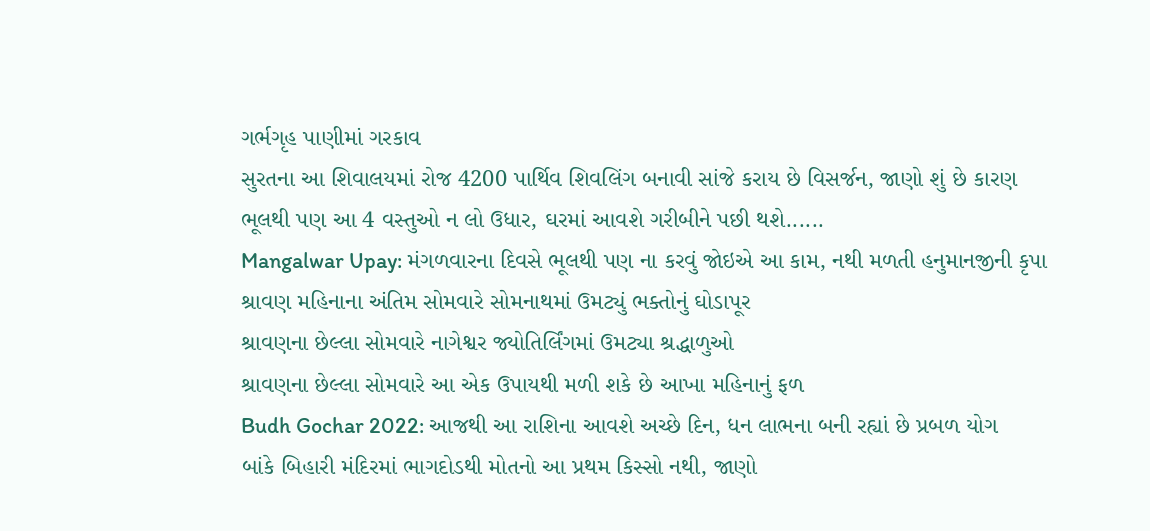ગર્ભગૃહ પાણીમાં ગરકાવ
સુરતના આ શિવાલયમાં રોજ 4200 પાર્થિવ શિવલિંગ બનાવી સાંજે કરાય છે વિસર્જન, જાણો શું છે કારણ
ભૂલથી પણ આ 4 વસ્તુઓ ન લો ઉધાર, ઘરમાં આવશે ગરીબીને પછી થશે......
Mangalwar Upay: મંગળવારના દિવસે ભૂલથી પણ ના કરવું જોઇએ આ કામ, નથી મળતી હનુમાનજીની કૃપા
શ્રાવણ મહિનાના અંતિમ સોમવારે સોમનાથમાં ઉમટ્યું ભક્તોનું ઘોડાપૂર
શ્રાવણના છેલ્લા સોમવારે નાગેશ્વર જ્યોતિર્લિંગમાં ઉમટ્યા શ્રદ્ધાળુઓ
શ્રાવણના છેલ્લા સોમવારે આ એક ઉપાયથી મળી શકે છે આખા મહિનાનું ફળ
Budh Gochar 2022: આજથી આ રાશિના આવશે અચ્છે દિન, ધન લાભના બની રહ્યાં છે પ્રબળ યોગ
બાંકે બિહારી મંદિરમાં ભાગદોડથી મોતનો આ પ્રથમ કિસ્સો નથી, જાણો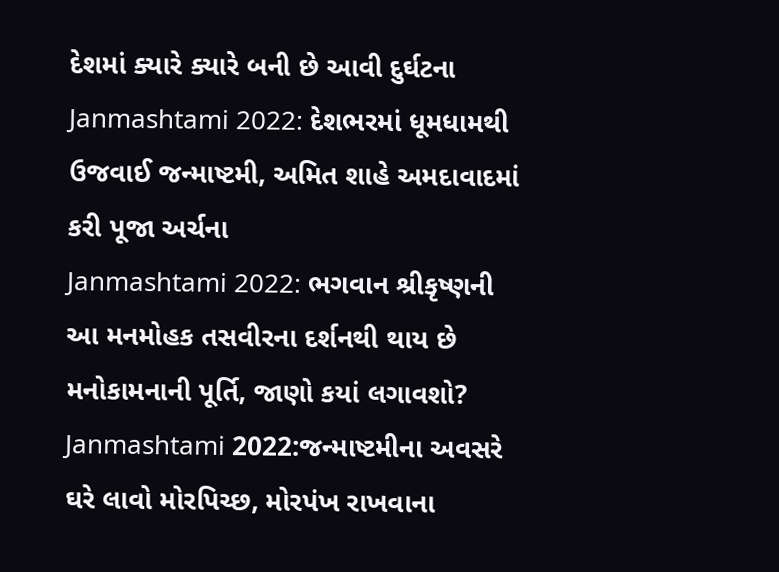દેશમાં ક્યારે ક્યારે બની છે આવી દુર્ઘટના
Janmashtami 2022: દેશભરમાં ધૂમધામથી ઉજવાઈ જન્માષ્ટમી, અમિત શાહે અમદાવાદમાં કરી પૂજા અર્ચના
Janmashtami 2022: ભગવાન શ્રીકૃષ્ણની આ મનમોહક તસવીરના દર્શનથી થાય છે મનોકામનાની પૂર્તિ, જાણો કયાં લગાવશો?
Janmashtami 2022:જન્માષ્ટમીના અવસરે ઘરે લાવો મોરપિચ્છ, મોરપંખ રાખવાના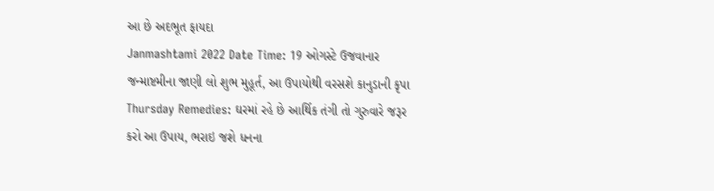આ છે અદભૂત ફાયદા
Janmashtami 2022 Date Time: 19 ઓગસ્ટે ઉજવાનાર જન્માષ્ટમીના જાણી લો શુભ મુહૂર્ત, આ ઉપાયોથી વરસશે કાનુડાની કૃપા
Thursday Remedies: ઘરમાં રહે છે આર્થિક તંગી તો ગુરુવારે જરૂર કરો આ ઉપાય, ભરાઇ જશે ધનના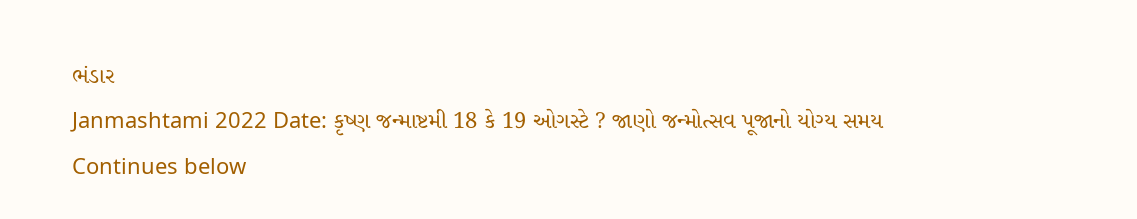ભંડાર
Janmashtami 2022 Date: કૃષ્ણ જન્માષ્ટમી 18 કે 19 ઓગસ્ટે ? જાણો જન્મોત્સવ પૂજાનો યોગ્ય સમય
Continues below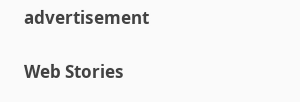advertisement

Web Stories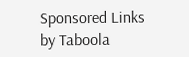Sponsored Links by Taboola